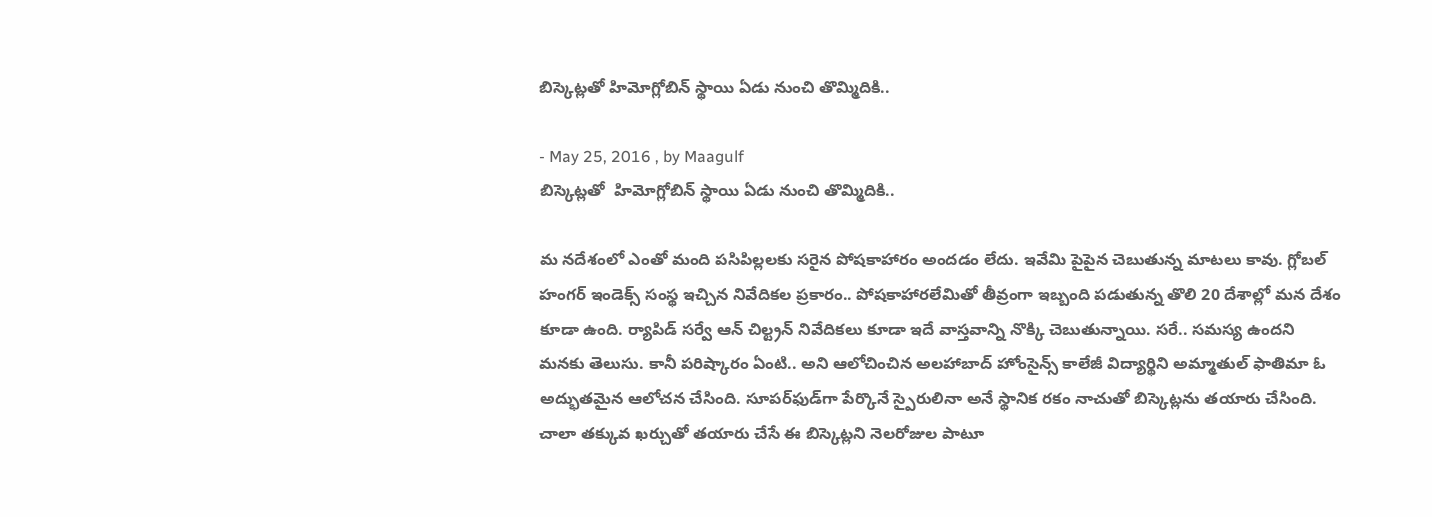బిస్కెట్లతో హిమోగ్లోబిన్‌ స్థాయి ఏడు నుంచి తొమ్మిదికి..

- May 25, 2016 , by Maagulf
బిస్కెట్లతో  హిమోగ్లోబిన్‌ స్థాయి ఏడు నుంచి తొమ్మిదికి..

మ నదేశంలో ఎంతో మంది పసిపిల్లలకు సరైన పోషకాహారం అందడం లేదు. ఇవేమి పైపైన చెబుతున్న మాటలు కావు. గ్లోబల్‌ హంగర్‌ ఇండెక్స్‌ సంస్థ ఇచ్చిన నివేదికల ప్రకారం.. పోషకాహారలేమితో తీవ్రంగా ఇబ్బంది పడుతున్న తొలి 20 దేశాల్లో మన దేశం కూడా ఉంది. ర్యాపిడ్‌ సర్వే ఆన్‌ చిల్ట్రన్‌ నివేదికలు కూడా ఇదే వాస్తవాన్ని నొక్కి చెబుతున్నాయి. సరే.. సమస్య ఉందని మనకు తెలుసు. కానీ పరిష్కారం ఏంటి.. అని ఆలోచించిన అలహాబాద్‌ హోంసైన్స్‌ కాలేజీ విద్యార్థిని అమ్మాతుల్‌ ఫాతిమా ఓ అద్భుతమైన ఆలోచన చేసింది. సూపర్‌ఫుడ్‌గా పేర్కొనే స్పైరులినా అనే స్థానిక రకం నాచుతో బిస్కెట్లను తయారు చేసింది. చాలా తక్కువ ఖర్చుతో తయారు చేసే ఈ బిస్కెట్లని నెలరోజుల పాటూ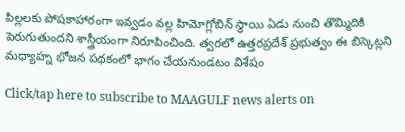పిల్లలకు పోషకాహారంగా ఇవ్వడం వల్ల హిమోగ్లోబిన్‌ స్థాయి ఏడు నుంచి తొమ్మిదికి పెరుగుతుందని శాస్త్రీయంగా నిరూపించింది. త్వరలో ఉత్తరప్రదేశ్‌ ప్రభుత్వం ఈ బిస్కెట్లని మధ్యాహ్న భోజన పథకంలో భాగం చేయనుండటం విశేషం

Click/tap here to subscribe to MAAGULF news alerts on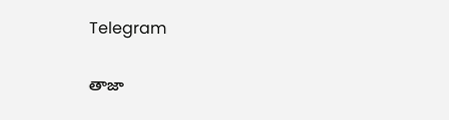Telegram

తాజా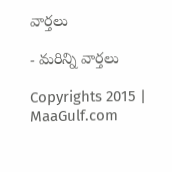వార్తలు

- మరిన్ని వార్తలు

Copyrights 2015 | MaaGulf.com